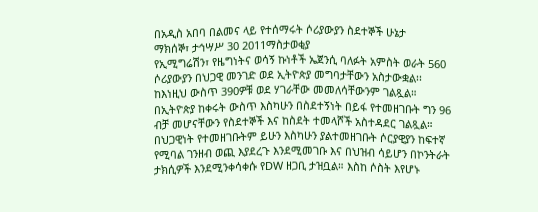በአዲስ አበባ በልመና ላይ የተሰማሩት ሶሪያውያን ስደተኞች ሁኔታ
ማክሰኞ፣ ታኅሣሥ 30 2011ማስታወቂያ
የኢሚግሬሽን፣ የዜግነትና ወሳኝ ኩነቶች ኤጀንሲ ባለፉት አምስት ወራት 560 ሶሪያውያን በህጋዊ መንገድ ወደ ኢትዮጵያ መግባታቸውን አስታውቋል፡፡ ከእነዚህ ውስጥ 390ዎቹ ወደ ሃገራቸው መመለሳቸውንም ገልጿል። በኢትዮጵያ ከቀሩት ውስጥ እስካሁን በስደተኝነት በይፋ የተመዘገቡት ግን 96 ብቻ መሆናቸውን የስደተኞች እና ከስደት ተመላሾች አስተዳደር ገልጿል።
በህጋዊነት የተመዘገቡትም ይሁን እስካሁን ያልተመዘገቡት ሶርያዊያን ከፍተኛ የሚባል ገንዘብ ወጪ እያደረጉ እንደሚመገቡ እና በህዝብ ሳይሆን በኮንትራት ታክሲዎች እንደሚንቀሳቀሱ የDW ዘጋቢ ታዝቧል። እስከ ሶስት እየሆኑ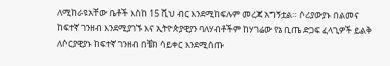ለሚከራዩአቸው ቤቶች እስከ 15 ሺህ ብር እንደሚከፍሉም መረጃ አግኝቷል። ሶሪያውያኑ በልመና ከፍተኛ ገንዘብ እንደሚያገኙ እና ኢትዮጵያዊያን ባለሃብቶችም ከሃገሬው የኔ ቢጤ ድጋፍ ፈላጊዎች ይልቅ ለሶርያዊያኑ ከፍተኛ ገንዘብ በቼክ ሳይቀር እንደሚሰጡ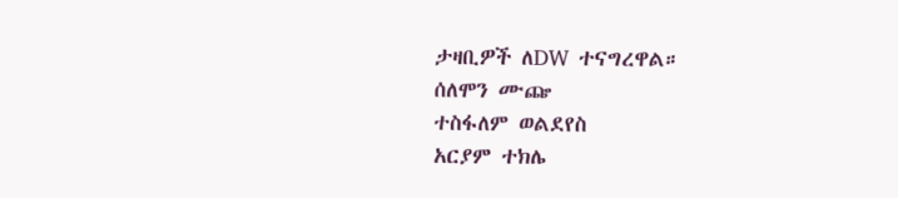ታዛቢዎች ለDW ተናግረዋል።
ሰለሞን ሙጬ
ተስፋለም ወልደየስ
አርያም ተክሌ